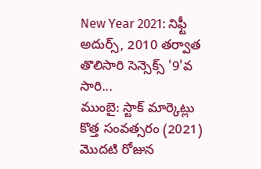New Year 2021: నిఫ్టీ అదుర్స్, 2010 తర్వాత తొలిసారి సెన్సెక్స్ '9'వ సారి...
ముంబై: స్టాక్ మార్కెట్లు కొత్త సంవత్సరం (2021) మొదటి రోజున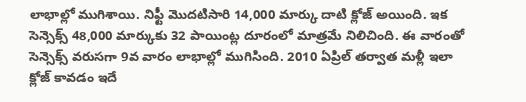లాభాల్లో ముగిశాయి. నిఫ్టీ మొదటిసారి 14,000 మార్కు దాటి క్లోజ్ అయింది. ఇక సెన్సెక్స్ 48,000 మార్కుకు 32 పాయింట్ల దూరంలో మాత్రమే నిలిచింది. ఈ వారంతో సెన్సెక్స్ వరుసగా 9వ వారం లాభాల్లో ముగిసింది. 2010 ఏప్రిల్ తర్వాత మళ్లీ ఇలా క్లోజ్ కావడం ఇదే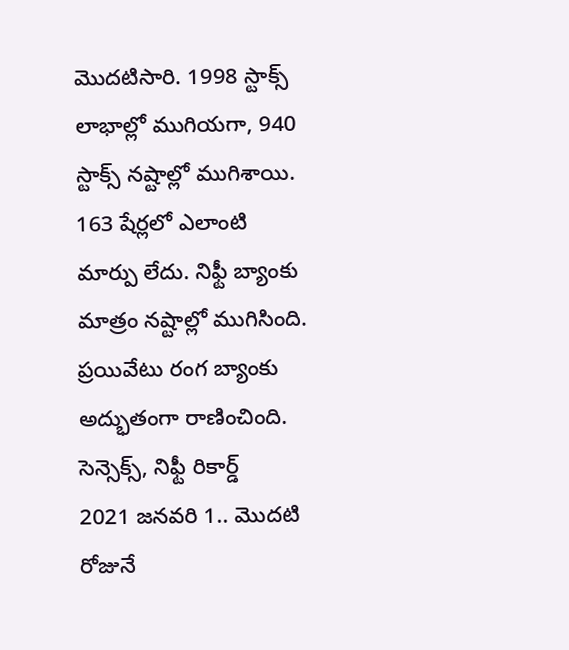మొదటిసారి. 1998 స్టాక్స్ లాభాల్లో ముగియగా, 940 స్టాక్స్ నష్టాల్లో ముగిశాయి. 163 షేర్లలో ఎలాంటి మార్పు లేదు. నిఫ్టీ బ్యాంకు మాత్రం నష్టాల్లో ముగిసింది. ప్రయివేటు రంగ బ్యాంకు అద్భుతంగా రాణించింది.
సెన్సెక్స్, నిఫ్టీ రికార్డ్
2021 జనవరి 1.. మొదటి రోజునే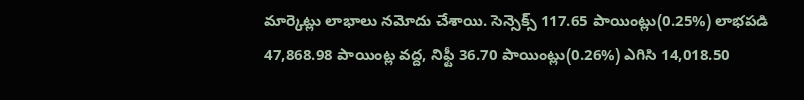మార్కెట్లు లాభాలు నమోదు చేశాయి. సెన్సెక్స్ 117.65 పాయింట్లు(0.25%) లాభపడి 47,868.98 పాయింట్ల వద్ద, నిఫ్టీ 36.70 పాయింట్లు(0.26%) ఎగిసి 14,018.50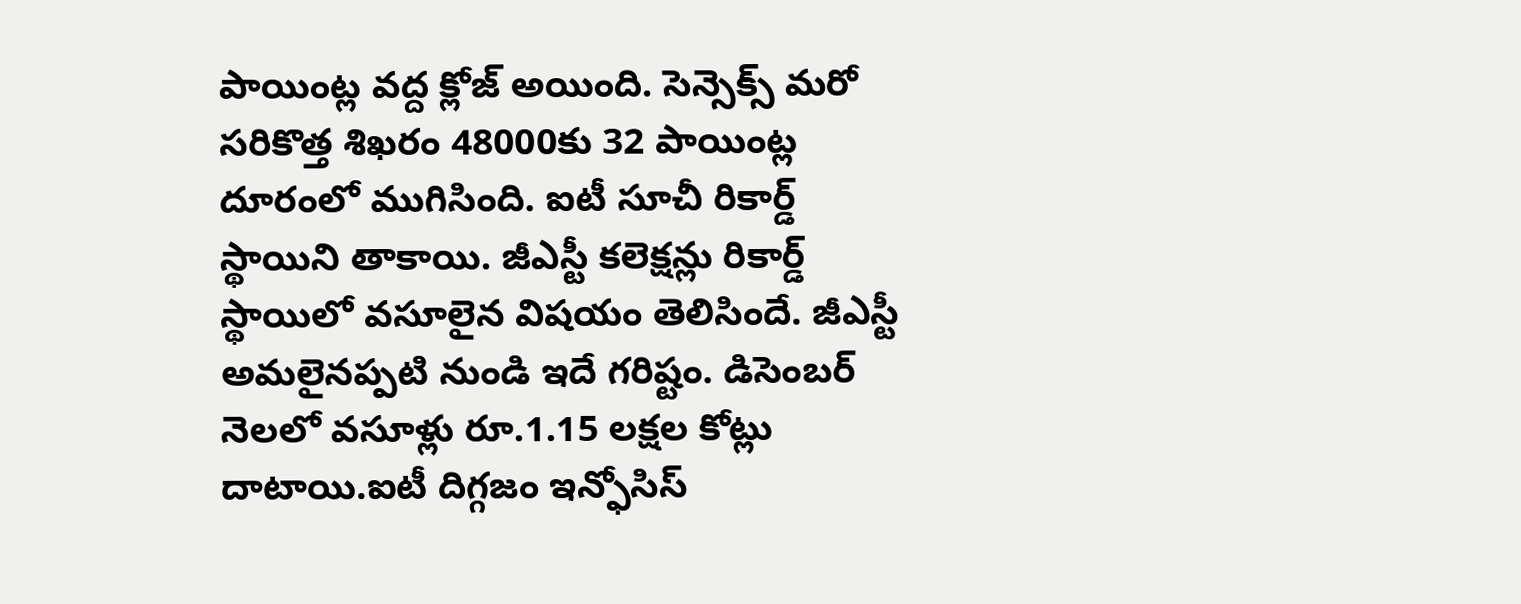పాయింట్ల వద్ద క్లోజ్ అయింది. సెన్సెక్స్ మరో సరికొత్త శిఖరం 48000కు 32 పాయింట్ల దూరంలో ముగిసింది. ఐటీ సూచీ రికార్డ్ స్థాయిని తాకాయి. జీఎస్టీ కలెక్షన్లు రికార్డ్ స్థాయిలో వసూలైన విషయం తెలిసిందే. జీఎస్టీ అమలైనప్పటి నుండి ఇదే గరిష్టం. డిసెంబర్ నెలలో వసూళ్లు రూ.1.15 లక్షల కోట్లు దాటాయి.ఐటీ దిగ్గజం ఇన్ఫోసిస్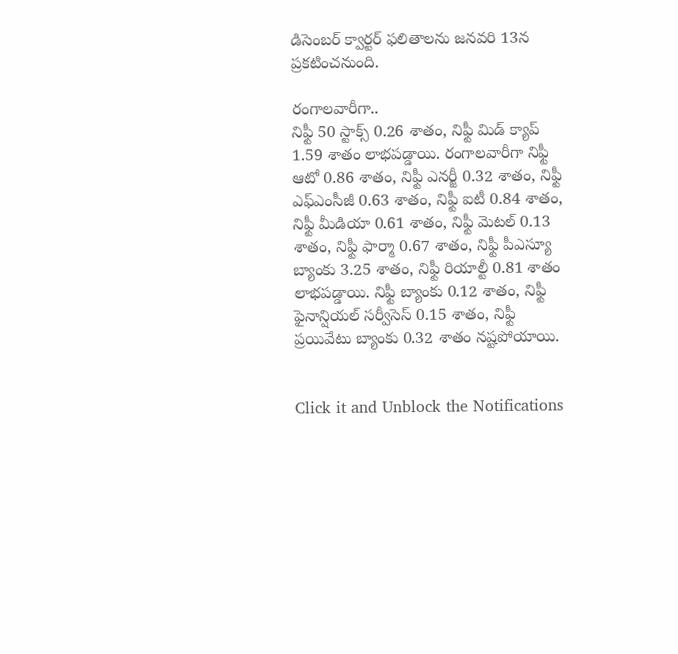డిసెంబర్ క్వార్టర్ ఫలితాలను జనవరి 13న ప్రకటించనుంది.

రంగాలవారీగా..
నిఫ్టీ 50 స్టాక్స్ 0.26 శాతం, నిఫ్టీ మిడ్ క్యాప్ 1.59 శాతం లాభపడ్డాయి. రంగాలవారీగా నిఫ్టీ ఆటో 0.86 శాతం, నిఫ్టీ ఎనర్జీ 0.32 శాతం, నిఫ్టీ ఎఫ్ఎంసీజీ 0.63 శాతం, నిఫ్టీ ఐటీ 0.84 శాతం, నిఫ్టీ మీడియా 0.61 శాతం, నిఫ్టీ మెటల్ 0.13 శాతం, నిఫ్టీ ఫార్మా 0.67 శాతం, నిఫ్టీ పీఎస్యూ బ్యాంకు 3.25 శాతం, నిఫ్టీ రియాల్టీ 0.81 శాతం లాభపడ్డాయి. నిఫ్టీ బ్యాంకు 0.12 శాతం, నిఫ్టీ ఫైనాన్షియల్ సర్వీసెస్ 0.15 శాతం, నిఫ్టీ ప్రయివేటు బ్యాంకు 0.32 శాతం నష్టపోయాయి.


Click it and Unblock the Notifications